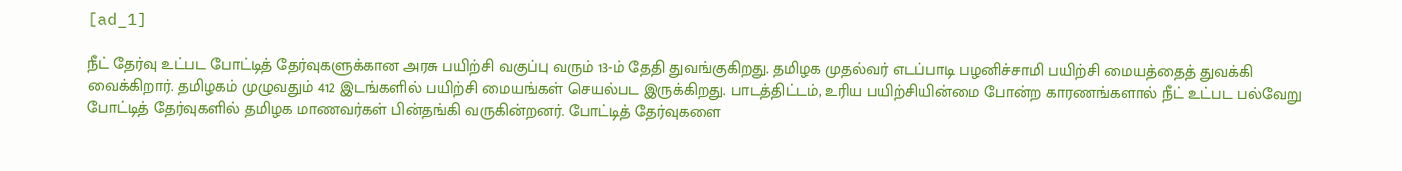[ad_1]

நீட் தேர்வு உட்பட போட்டித் தேர்வுகளுக்கான அரசு பயிற்சி வகுப்பு வரும் 13-ம் தேதி துவங்குகிறது. தமிழக முதல்வர் எடப்பாடி பழனிச்சாமி பயிற்சி மையத்தைத் துவக்கி வைக்கிறார். தமிழகம் முழுவதும் 412 இடங்களில் பயிற்சி மையங்கள் செயல்பட இருக்கிறது. பாடத்திட்டம், உரிய பயிற்சியின்மை போன்ற காரணங்களால் நீட் உட்பட பல்வேறு போட்டித் தேர்வுகளில் தமிழக மாணவர்கள் பின்தங்கி வருகின்றனர். போட்டித் தேர்வுகளை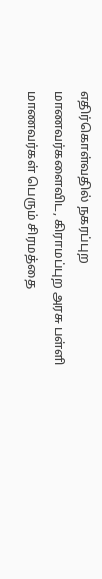எதிர்கொள்வதில் நகரப்புற மாணவர்களைவிட, கிராமப்புற அரசு பள்ளி மாணவர்கள் பெரும் சிரமத்தை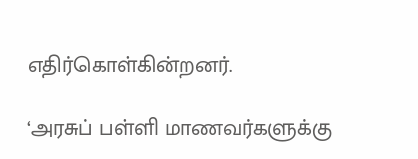எதிர்கொள்கின்றனர்.

‘அரசுப் பள்ளி மாணவர்களுக்கு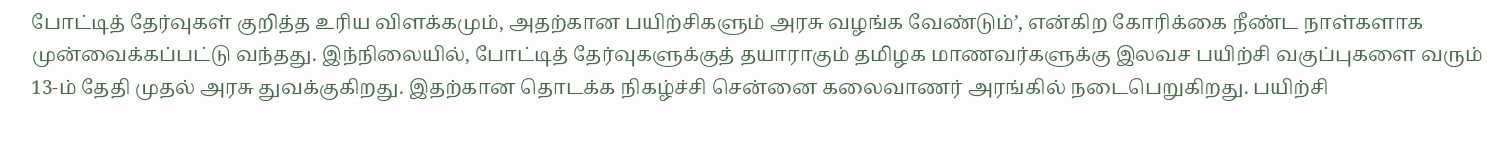போட்டித் தேர்வுகள் குறித்த உரிய விளக்கமும், அதற்கான பயிற்சிகளும் அரசு வழங்க வேண்டும்’, என்கிற கோரிக்கை நீண்ட நாள்களாக முன்வைக்கப்பட்டு வந்தது. இந்நிலையில், போட்டித் தேர்வுகளுக்குத் தயாராகும் தமிழக மாணவர்களுக்கு இலவச பயிற்சி வகுப்புகளை வரும் 13-ம் தேதி முதல் அரசு துவக்குகிறது. இதற்கான தொடக்க நிகழ்ச்சி சென்னை கலைவாணர் அரங்கில் நடைபெறுகிறது. பயிற்சி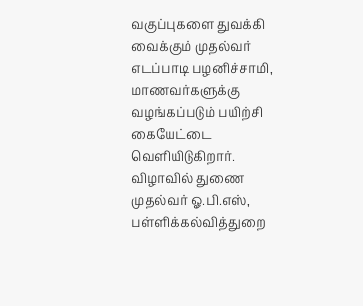வகுப்புகளை துவக்கி வைக்கும் முதல்வர் எடப்பாடி பழனிச்சாமி, மாணவர்களுக்கு வழங்கப்படும் பயிற்சி கையேட்டை வெளியிடுகிறார். விழாவில் துணை முதல்வர் ஓ.பி.எஸ், பள்ளிக்கல்வித்துறை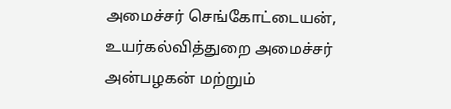அமைச்சர் செங்கோட்டையன், உயர்கல்வித்துறை அமைச்சர் அன்பழகன் மற்றும்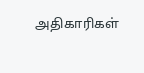அதிகாரிகள்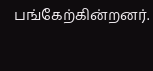பங்கேற்கின்றனர்.